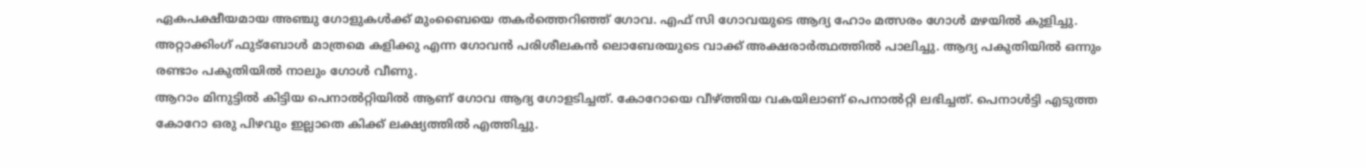ഏകപക്ഷീയമായ അഞ്ചു ഗോളുകൾക്ക് മുംബൈയെ തകർത്തെറിഞ്ഞ് ഗോവ. എഫ് സി ഗോവയുടെ ആദ്യ ഹോം മത്സരം ഗോൾ മഴയിൽ കുളിച്ചു. അറ്റാക്കിംഗ് ഫുട്ബോൾ മാത്രമെ കളിക്കു എന്ന ഗോവൻ പരിശീലകൻ ലൊബേരയുടെ വാക്ക് അക്ഷരാർത്ഥത്തിൽ പാലിച്ചു. ആദ്യ പകുതിയിൽ ഒന്നും രണ്ടാം പകുതിയിൽ നാലും ഗോൾ വീണു.
ആറാം മിനുട്ടിൽ കിട്ടിയ പെനാൽറ്റിയിൽ ആണ് ഗോവ ആദ്യ ഗോളടിച്ചത്. കോറോയെ വീഴ്ത്തിയ വകയിലാണ് പെനാൽറ്റി ലഭിച്ചത്. പെനാൾട്ടി എടുത്ത കോറോ ഒരു പിഴവും ഇല്ലാതെ കിക്ക് ലക്ഷ്യത്തിൽ എത്തിച്ചു.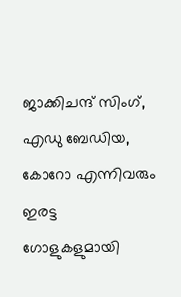ജാക്കിചന്ദ് സിംഗ്, എഡു ബേഡിയ, കോറോ എന്നിവരും ഇരട്ട ഗോളുകളുമായി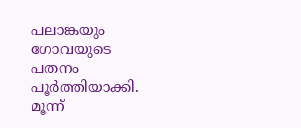പലാങ്കയും ഗോവയുടെ പതനം പൂർത്തിയാക്കി. മൂന്ന്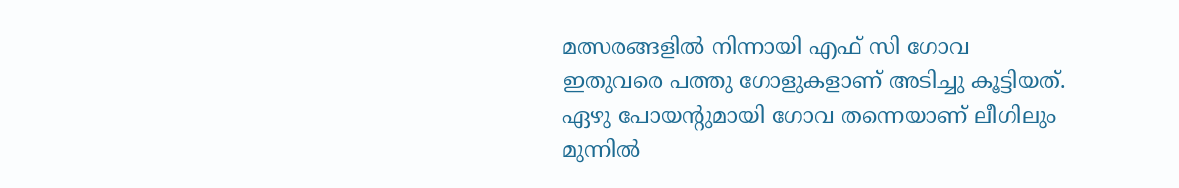മത്സരങ്ങളിൽ നിന്നായി എഫ് സി ഗോവ ഇതുവരെ പത്തു ഗോളുകളാണ് അടിച്ചു കൂട്ടിയത്. ഏഴു പോയന്റുമായി ഗോവ തന്നെയാണ് ലീഗിലും മുന്നിൽ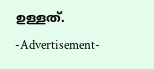ഉള്ളത്.
-Advertisement-